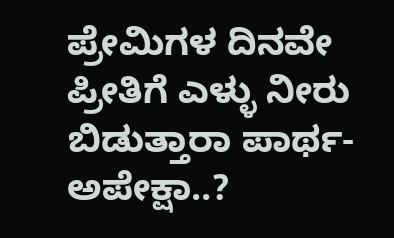ಪ್ರೇಮಿಗಳ ದಿನವೇ ಪ್ರೀತಿಗೆ ಎಳ್ಳು ನೀರು ಬಿಡುತ್ತಾರಾ ಪಾರ್ಥ-ಅಪೇಕ್ಷಾ..?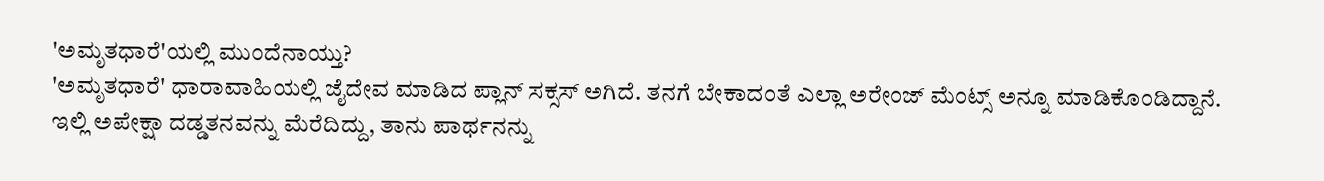'ಅಮೃತಧಾರೆ'ಯಲ್ಲಿ ಮುಂದೆನಾಯ್ತು?
'ಅಮೃತಧಾರೆ' ಧಾರಾವಾಹಿಯಲ್ಲಿ ಜೈದೇವ ಮಾಡಿದ ಪ್ಲಾನ್ ಸಕ್ಸಸ್ ಅಗಿದೆ. ತನಗೆ ಬೇಕಾದಂತೆ ಎಲ್ಲಾ ಅರೇಂಜ್ ಮೆಂಟ್ಸ್ ಅನ್ನೂ ಮಾಡಿಕೊಂಡಿದ್ದಾನೆ.
ಇಲ್ಲಿ ಅಪೇಕ್ಷಾ ದಡ್ಡತನವನ್ನು ಮೆರೆದಿದ್ದು, ತಾನು ಪಾರ್ಥನನ್ನು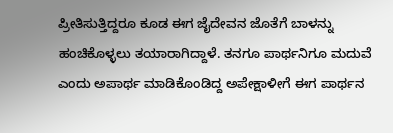ಪ್ರೀತಿಸುತ್ತಿದ್ದರೂ ಕೂಡ ಈಗ ಜೈದೇವನ ಜೊತೆಗೆ ಬಾಳನ್ನು ಹಂಚಿಕೊಳ್ಳಲು ತಯಾರಾಗಿದ್ದಾಳೆ. ತನಗೂ ಪಾರ್ಥನಿಗೂ ಮದುವೆ ಎಂದು ಅಪಾರ್ಥ ಮಾಡಿಕೊಂಡಿದ್ದ ಅಪೇಕ್ಷಾಳೀಗೆ ಈಗ ಪಾರ್ಥನ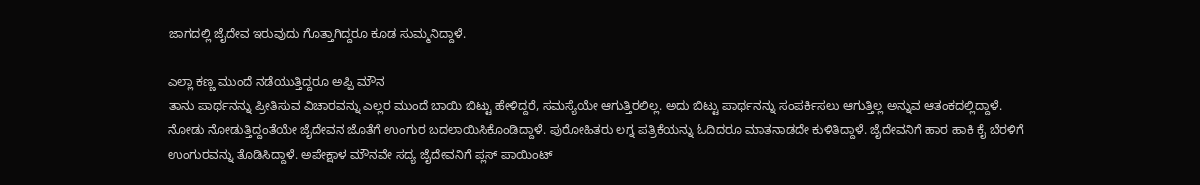ಜಾಗದಲ್ಲಿ ಜೈದೇವ ಇರುವುದು ಗೊತ್ತಾಗಿದ್ದರೂ ಕೂಡ ಸುಮ್ಮನಿದ್ದಾಳೆ.

ಎಲ್ಲಾ ಕಣ್ಣ ಮುಂದೆ ನಡೆಯುತ್ತಿದ್ದರೂ ಅಪ್ಪಿ ಮೌನ
ತಾನು ಪಾರ್ಥನನ್ನು ಪ್ರೀತಿಸುವ ವಿಚಾರವನ್ನು ಎಲ್ಲರ ಮುಂದೆ ಬಾಯಿ ಬಿಟ್ಟು ಹೇಳಿದ್ದರೆ, ಸಮಸ್ಯೆಯೇ ಆಗುತ್ತಿರಲಿಲ್ಲ. ಅದು ಬಿಟ್ಟು ಪಾರ್ಥನನ್ನು ಸಂಪರ್ಕಿಸಲು ಆಗುತ್ತಿಲ್ಲ ಅನ್ನುವ ಆತಂಕದಲ್ಲಿದ್ದಾಳೆ. ನೋಡು ನೋಡುತ್ತಿದ್ದಂತೆಯೇ ಜೈದೇವನ ಜೊತೆಗೆ ಉಂಗುರ ಬದಲಾಯಿಸಿಕೊಂಡಿದ್ದಾಳೆ. ಪುರೋಹಿತರು ಲಗ್ನ ಪತ್ರಿಕೆಯನ್ನು ಓದಿದರೂ ಮಾತನಾಡದೇ ಕುಳಿತಿದ್ದಾಳೆ. ಜೈದೇವನಿಗೆ ಹಾರ ಹಾಕಿ ಕೈ ಬೆರಳಿಗೆ ಉಂಗುರವನ್ನು ತೊಡಿಸಿದ್ದಾಳೆ. ಅಪೇಕ್ಷಾಳ ಮೌನವೇ ಸದ್ಯ ಜೈದೇವನಿಗೆ ಪ್ಲಸ್ ಪಾಯಿಂಟ್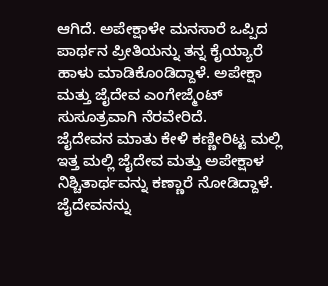ಆಗಿದೆ. ಅಪೇಕ್ಷಾಳೇ ಮನಸಾರೆ ಒಪ್ಪಿದ ಪಾರ್ಥನ ಪ್ರೀತಿಯನ್ನು ತನ್ನ ಕೈಯ್ಯಾರೆ ಹಾಳು ಮಾಡಿಕೊಂಡಿದ್ದಾಳೆ. ಅಪೇಕ್ಷಾ ಮತ್ತು ಜೈದೇವ ಎಂಗೇಜ್ಮೆಂಟ್ ಸುಸೂತ್ರವಾಗಿ ನೆರವೇರಿದೆ.
ಜೈದೇವನ ಮಾತು ಕೇಳಿ ಕಣ್ಣೀರಿಟ್ಟ ಮಲ್ಲಿ
ಇತ್ತ ಮಲ್ಲಿ ಜೈದೇವ ಮತ್ತು ಅಪೇಕ್ಷಾಳ ನಿಶ್ಚಿತಾರ್ಥವನ್ನು ಕಣ್ಣಾರೆ ನೋಡಿದ್ದಾಳೆ. ಜೈದೇವನನ್ನು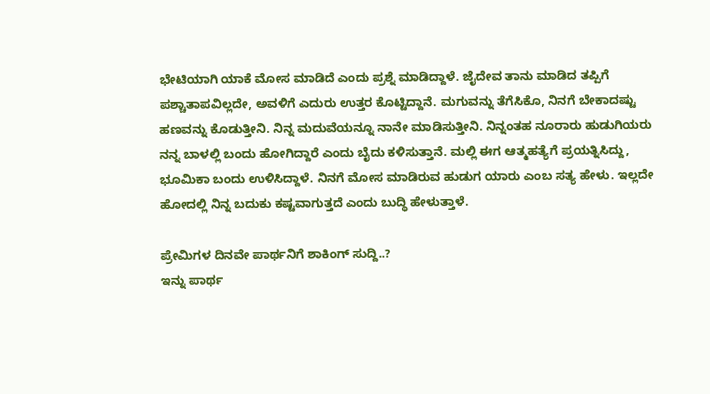ಭೇಟಿಯಾಗಿ ಯಾಕೆ ಮೋಸ ಮಾಡಿದೆ ಎಂದು ಪ್ರಶ್ನೆ ಮಾಡಿದ್ದಾಳೆ. ಜೈದೇವ ತಾನು ಮಾಡಿದ ತಪ್ಪಿಗೆ ಪಶ್ಚಾತಾಪವಿಲ್ಲದೇ, ಅವಳಿಗೆ ಎದುರು ಉತ್ತರ ಕೊಟ್ಟಿದ್ದಾನೆ. ಮಗುವನ್ನು ತೆಗೆಸಿಕೊ, ನಿನಗೆ ಬೇಕಾದಷ್ಟು ಹಣವನ್ನು ಕೊಡುತ್ತೀನಿ. ನಿನ್ನ ಮದುವೆಯನ್ನೂ ನಾನೇ ಮಾಡಿಸುತ್ತೀನಿ. ನಿನ್ನಂತಹ ನೂರಾರು ಹುಡುಗಿಯರು ನನ್ನ ಬಾಳಲ್ಲಿ ಬಂದು ಹೋಗಿದ್ದಾರೆ ಎಂದು ಬೈದು ಕಳಿಸುತ್ತಾನೆ. ಮಲ್ಲಿ ಈಗ ಆತ್ಮಹತ್ಯೆಗೆ ಪ್ರಯತ್ನಿಸಿದ್ದು, ಭೂಮಿಕಾ ಬಂದು ಉಳಿಸಿದ್ದಾಳೆ. ನಿನಗೆ ಮೋಸ ಮಾಡಿರುವ ಹುಡುಗ ಯಾರು ಎಂಬ ಸತ್ಯ ಹೇಳು. ಇಲ್ಲದೇ ಹೋದಲ್ಲಿ ನಿನ್ನ ಬದುಕು ಕಷ್ಟವಾಗುತ್ತದೆ ಎಂದು ಬುದ್ಧಿ ಹೇಳುತ್ತಾಳೆ.

ಪ್ರೇಮಿಗಳ ದಿನವೇ ಪಾರ್ಥನಿಗೆ ಶಾಕಿಂಗ್ ಸುದ್ದಿ..?
ಇನ್ನು ಪಾರ್ಥ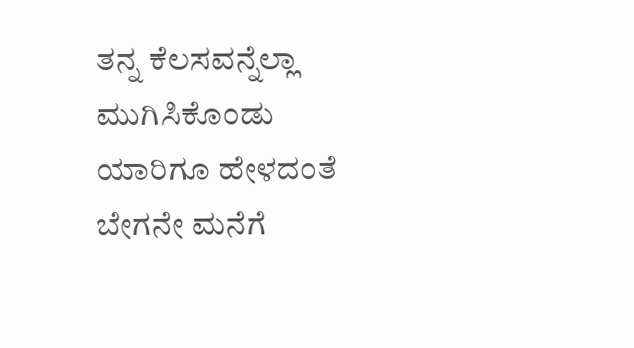ತನ್ನ ಕೆಲಸವನ್ನೆಲ್ಲಾ ಮುಗಿಸಿಕೊಂಡು ಯಾರಿಗೂ ಹೇಳದಂತೆ ಬೇಗನೇ ಮನೆಗೆ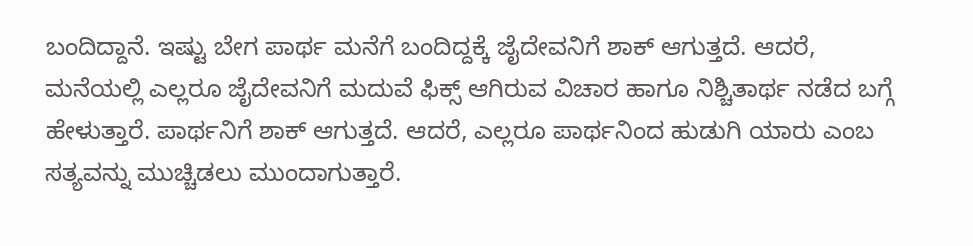ಬಂದಿದ್ದಾನೆ. ಇಷ್ಟು ಬೇಗ ಪಾರ್ಥ ಮನೆಗೆ ಬಂದಿದ್ದಕ್ಕೆ ಜೈದೇವನಿಗೆ ಶಾಕ್ ಆಗುತ್ತದೆ. ಆದರೆ, ಮನೆಯಲ್ಲಿ ಎಲ್ಲರೂ ಜೈದೇವನಿಗೆ ಮದುವೆ ಫಿಕ್ಸ್ ಆಗಿರುವ ವಿಚಾರ ಹಾಗೂ ನಿಶ್ಚಿತಾರ್ಥ ನಡೆದ ಬಗ್ಗೆ ಹೇಳುತ್ತಾರೆ. ಪಾರ್ಥನಿಗೆ ಶಾಕ್ ಆಗುತ್ತದೆ. ಆದರೆ, ಎಲ್ಲರೂ ಪಾರ್ಥನಿಂದ ಹುಡುಗಿ ಯಾರು ಎಂಬ ಸತ್ಯವನ್ನು ಮುಚ್ಚಿಡಲು ಮುಂದಾಗುತ್ತಾರೆ.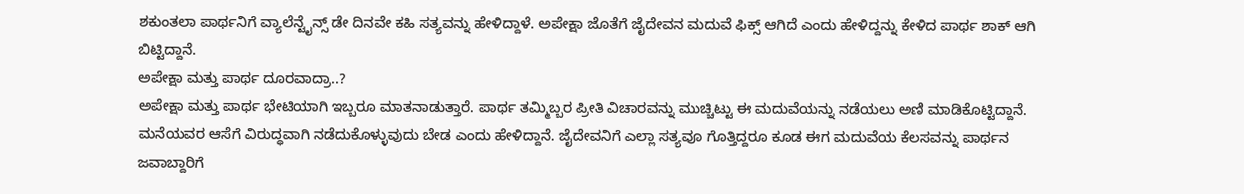ಶಕುಂತಲಾ ಪಾರ್ಥನಿಗೆ ವ್ಯಾಲೆನ್ಟೈನ್ಸ್ ಡೇ ದಿನವೇ ಕಹಿ ಸತ್ಯವನ್ನು ಹೇಳಿದ್ದಾಳೆ. ಅಪೇಕ್ಷಾ ಜೊತೆಗೆ ಜೈದೇವನ ಮದುವೆ ಫಿಕ್ಸ್ ಆಗಿದೆ ಎಂದು ಹೇಳಿದ್ದನ್ನು ಕೇಳಿದ ಪಾರ್ಥ ಶಾಕ್ ಆಗಿ ಬಿಟ್ಟಿದ್ದಾನೆ.
ಅಪೇಕ್ಷಾ ಮತ್ತು ಪಾರ್ಥ ದೂರವಾದ್ರಾ..?
ಅಪೇಕ್ಷಾ ಮತ್ತು ಪಾರ್ಥ ಭೇಟಿಯಾಗಿ ಇಬ್ಬರೂ ಮಾತನಾಡುತ್ತಾರೆ. ಪಾರ್ಥ ತಮ್ಮಿಬ್ಬರ ಪ್ರೀತಿ ವಿಚಾರವನ್ನು ಮುಚ್ಚಿಟ್ಟು ಈ ಮದುವೆಯನ್ನು ನಡೆಯಲು ಅಣಿ ಮಾಡಿಕೊಟ್ಟಿದ್ದಾನೆ. ಮನೆಯವರ ಆಸೆಗೆ ವಿರುದ್ಧವಾಗಿ ನಡೆದುಕೊಳ್ಳುವುದು ಬೇಡ ಎಂದು ಹೇಳಿದ್ದಾನೆ. ಜೈದೇವನಿಗೆ ಎಲ್ಲಾ ಸತ್ಯವೂ ಗೊತ್ತಿದ್ದರೂ ಕೂಡ ಈಗ ಮದುವೆಯ ಕೆಲಸವನ್ನು ಪಾರ್ಥನ ಜವಾಬ್ದಾರಿಗೆ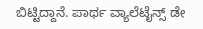ಬಿಟ್ಟಿದ್ದಾನೆ. ಪಾರ್ಥ ವ್ಯಾಲೆಟೈನ್ಸ್ ಡೇ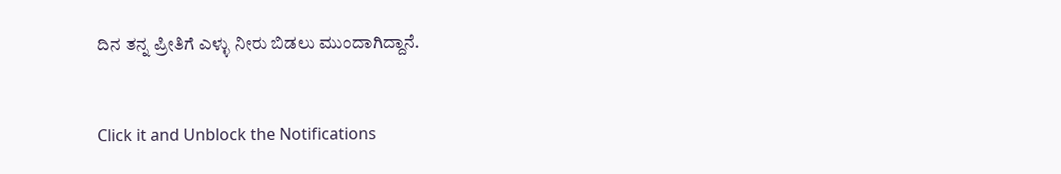ದಿನ ತನ್ನ ಪ್ರೀತಿಗೆ ಎಳ್ಳು ನೀರು ಬಿಡಲು ಮುಂದಾಗಿದ್ದಾನೆ.


Click it and Unblock the Notifications